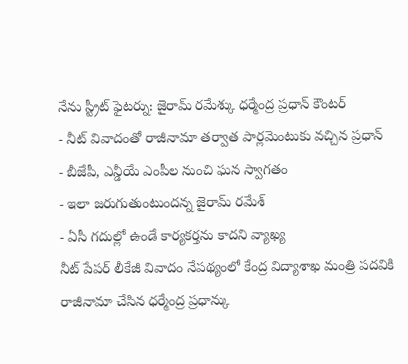నేను స్ట్రీట్ ఫైటర్ను: జైరామ్ రమేశ్కు ధర్మేంద్ర ప్రధాన్ కౌంటర్
- నీట్ వివాదంతో రాజీనామా తర్వాత పార్లమెంటుకు వచ్చిన ప్రధాన్
- బీజేపీ, ఎన్డీయే ఎంపీల నుంచి ఘన స్వాగతం
- ఇలా జరుగుతుంటుందన్న జైరామ్ రమేశ్
- ఏసీ గదుల్లో ఉండే కార్యకర్తను కాదని వ్యాఖ్య
నీట్ పేపర్ లీకేజీ వివాదం నేపథ్యంలో కేంద్ర విద్యాశాఖ మంత్రి పదవికి రాజీనామా చేసిన ధర్మేంద్ర ప్రధాన్కు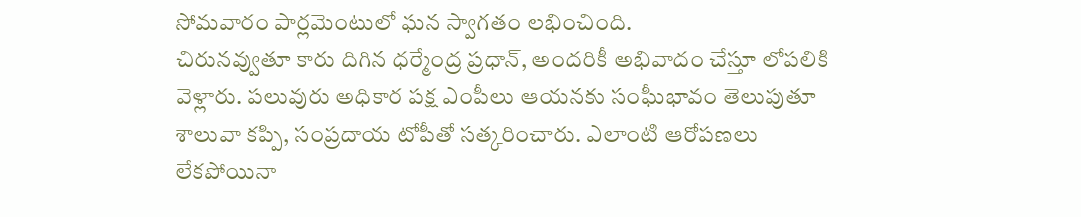సోమవారం పార్లమెంటులో ఘన స్వాగతం లభించింది.
చిరునవ్వుతూ కారు దిగిన ధర్మేంద్ర ప్రధాన్, అందరికీ అభివాదం చేస్తూ లోపలికి వెళ్లారు. పలువురు అధికార పక్ష ఎంపీలు ఆయనకు సంఘీభావం తెలుపుతూ శాలువా కప్పి, సంప్రదాయ టోపీతో సత్కరించారు. ఎలాంటి ఆరోపణలు లేకపోయినా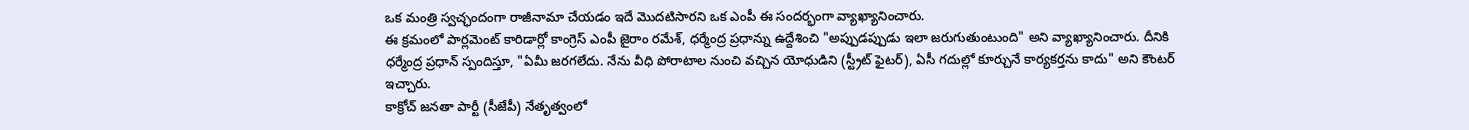ఒక మంత్రి స్వచ్ఛందంగా రాజీనామా చేయడం ఇదే మొదటిసారని ఒక ఎంపీ ఈ సందర్భంగా వ్యాఖ్యానించారు.
ఈ క్రమంలో పార్లమెంట్ కారిడార్లో కాంగ్రెస్ ఎంపీ జైరాం రమేశ్, ధర్మేంద్ర ప్రధాన్ను ఉద్దేశించి "అప్పుడప్పుడు ఇలా జరుగుతుంటుంది" అని వ్యాఖ్యానించారు. దీనికి ధర్మేంద్ర ప్రధాన్ స్పందిస్తూ, "ఏమీ జరగలేదు. నేను వీధి పోరాటాల నుంచి వచ్చిన యోధుడిని (స్ట్రీట్ ఫైటర్), ఏసీ గదుల్లో కూర్చునే కార్యకర్తను కాదు" అని కౌంటర్ ఇచ్చారు.
కాక్రోచ్ జనతా పార్టీ (సీజేపీ) నేతృత్వంలో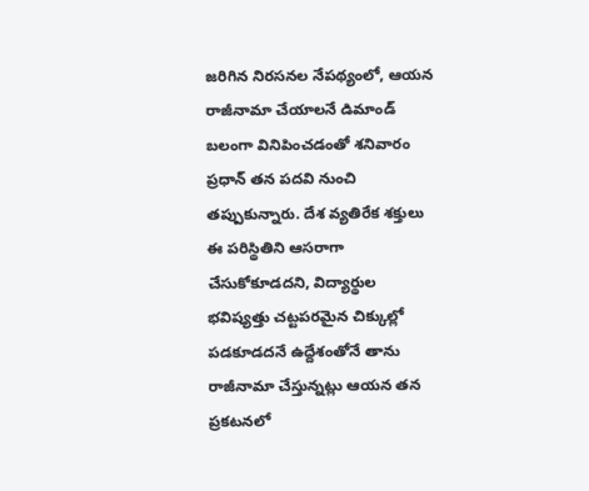జరిగిన నిరసనల నేపథ్యంలో, ఆయన రాజీనామా చేయాలనే డిమాండ్ బలంగా వినిపించడంతో శనివారం ప్రధాన్ తన పదవి నుంచి తప్పుకున్నారు. దేశ వ్యతిరేక శక్తులు ఈ పరిస్థితిని ఆసరాగా చేసుకోకూడదని, విద్యార్థుల భవిష్యత్తు చట్టపరమైన చిక్కుల్లో పడకూడదనే ఉద్దేశంతోనే తాను రాజీనామా చేస్తున్నట్లు ఆయన తన ప్రకటనలో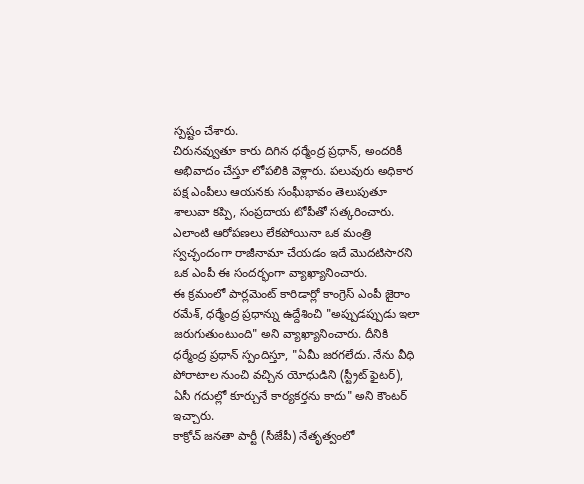స్పష్టం చేశారు.
చిరునవ్వుతూ కారు దిగిన ధర్మేంద్ర ప్రధాన్, అందరికీ అభివాదం చేస్తూ లోపలికి వెళ్లారు. పలువురు అధికార పక్ష ఎంపీలు ఆయనకు సంఘీభావం తెలుపుతూ శాలువా కప్పి, సంప్రదాయ టోపీతో సత్కరించారు. ఎలాంటి ఆరోపణలు లేకపోయినా ఒక మంత్రి స్వచ్ఛందంగా రాజీనామా చేయడం ఇదే మొదటిసారని ఒక ఎంపీ ఈ సందర్భంగా వ్యాఖ్యానించారు.
ఈ క్రమంలో పార్లమెంట్ కారిడార్లో కాంగ్రెస్ ఎంపీ జైరాం రమేశ్, ధర్మేంద్ర ప్రధాన్ను ఉద్దేశించి "అప్పుడప్పుడు ఇలా జరుగుతుంటుంది" అని వ్యాఖ్యానించారు. దీనికి ధర్మేంద్ర ప్రధాన్ స్పందిస్తూ, "ఏమీ జరగలేదు. నేను వీధి పోరాటాల నుంచి వచ్చిన యోధుడిని (స్ట్రీట్ ఫైటర్), ఏసీ గదుల్లో కూర్చునే కార్యకర్తను కాదు" అని కౌంటర్ ఇచ్చారు.
కాక్రోచ్ జనతా పార్టీ (సీజేపీ) నేతృత్వంలో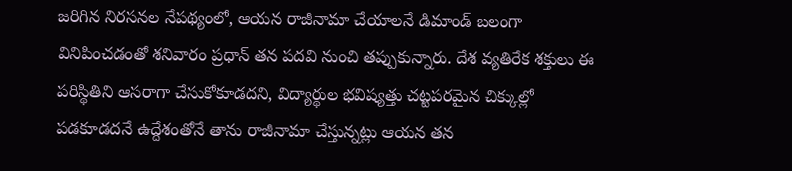జరిగిన నిరసనల నేపథ్యంలో, ఆయన రాజీనామా చేయాలనే డిమాండ్ బలంగా వినిపించడంతో శనివారం ప్రధాన్ తన పదవి నుంచి తప్పుకున్నారు. దేశ వ్యతిరేక శక్తులు ఈ పరిస్థితిని ఆసరాగా చేసుకోకూడదని, విద్యార్థుల భవిష్యత్తు చట్టపరమైన చిక్కుల్లో పడకూడదనే ఉద్దేశంతోనే తాను రాజీనామా చేస్తున్నట్లు ఆయన తన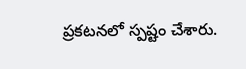ప్రకటనలో స్పష్టం చేశారు.